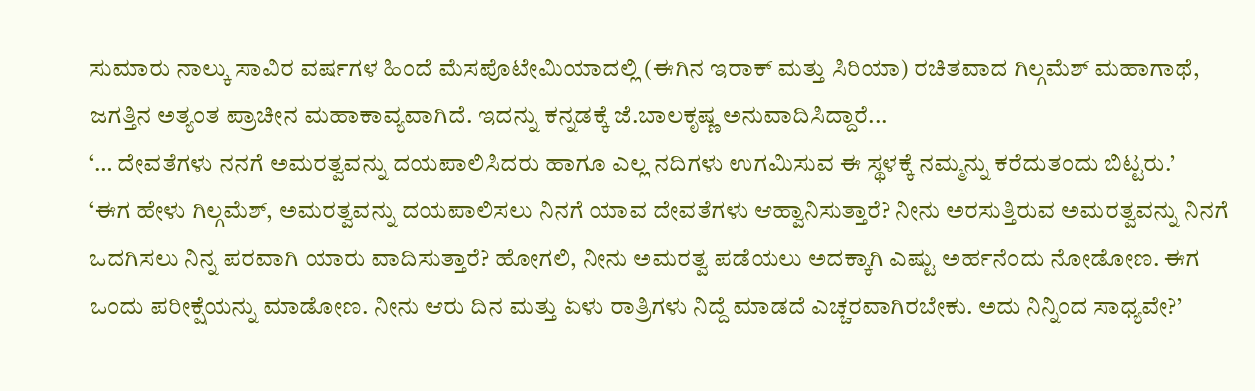ಸುಮಾರು ನಾಲ್ಕು ಸಾವಿರ ವರ್ಷಗಳ ಹಿಂದೆ ಮೆಸಪೊಟೇಮಿಯಾದಲ್ಲಿ (ಈಗಿನ ಇರಾಕ್ ಮತ್ತು ಸಿರಿಯಾ) ರಚಿತವಾದ ಗಿಲ್ಗಮೆಶ್ ಮಹಾಗಾಥೆ, ಜಗತ್ತಿನ ಅತ್ಯಂತ ಪ್ರಾಚೀನ ಮಹಾಕಾವ್ಯವಾಗಿದೆ. ಇದನ್ನು ಕನ್ನಡಕ್ಕೆ ಜೆ.ಬಾಲಕೃಷ್ಣ ಅನುವಾದಿಸಿದ್ದಾರೆ...
‘… ದೇವತೆಗಳು ನನಗೆ ಅಮರತ್ವವನ್ನು ದಯಪಾಲಿಸಿದರು ಹಾಗೂ ಎಲ್ಲ ನದಿಗಳು ಉಗಮಿಸುವ ಈ ಸ್ಥಳಕ್ಕೆ ನಮ್ಮನ್ನು ಕರೆದುತಂದು ಬಿಟ್ಟರು.’
‘ಈಗ ಹೇಳು ಗಿಲ್ಗಮೆಶ್, ಅಮರತ್ವವನ್ನು ದಯಪಾಲಿಸಲು ನಿನಗೆ ಯಾವ ದೇವತೆಗಳು ಆಹ್ವಾನಿಸುತ್ತಾರೆ? ನೀನು ಅರಸುತ್ತಿರುವ ಅಮರತ್ವವನ್ನು ನಿನಗೆ ಒದಗಿಸಲು ನಿನ್ನ ಪರವಾಗಿ ಯಾರು ವಾದಿಸುತ್ತಾರೆ? ಹೋಗಲಿ, ನೀನು ಅಮರತ್ವ ಪಡೆಯಲು ಅದಕ್ಕಾಗಿ ಎಷ್ಟು ಅರ್ಹನೆಂದು ನೋಡೋಣ. ಈಗ ಒಂದು ಪರೀಕ್ಷೆಯನ್ನು ಮಾಡೋಣ. ನೀನು ಆರು ದಿನ ಮತ್ತು ಏಳು ರಾತ್ರಿಗಳು ನಿದ್ದೆ ಮಾಡದೆ ಎಚ್ಚರವಾಗಿರಬೇಕು. ಅದು ನಿನ್ನಿಂದ ಸಾಧ್ಯವೇ?’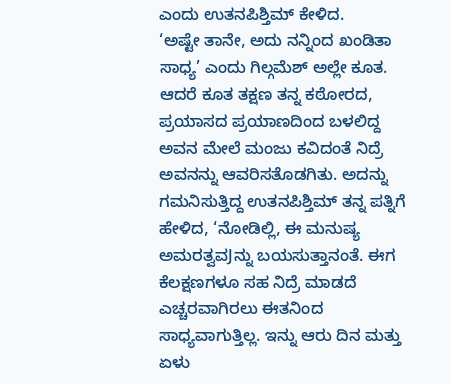ಎಂದು ಉತನಪಿಶ್ತಿಮ್ ಕೇಳಿದ.
‘ಅಷ್ಟೇ ತಾನೇ, ಅದು ನನ್ನಿಂದ ಖಂಡಿತಾ ಸಾಧ್ಯ’ ಎಂದು ಗಿಲ್ಗಮೆಶ್ ಅಲ್ಲೇ ಕೂತ. ಆದರೆ ಕೂತ ತಕ್ಷಣ ತನ್ನ ಕಠೋರದ, ಪ್ರಯಾಸದ ಪ್ರಯಾಣದಿಂದ ಬಳಲಿದ್ದ ಅವನ ಮೇಲೆ ಮಂಜು ಕವಿದಂತೆ ನಿದ್ರೆ ಅವನನ್ನು ಆವರಿಸತೊಡಗಿತು. ಅದನ್ನು ಗಮನಿಸುತ್ತಿದ್ದ ಉತನಪಿಶ್ತಿಮ್ ತನ್ನ ಪತ್ನಿಗೆ ಹೇಳಿದ, ‘ನೋಡಿಲ್ಲಿ, ಈ ಮನುಷ್ಯ ಅಮರತ್ವವJನ್ನು ಬಯಸುತ್ತಾನಂತೆ. ಈಗ ಕೆಲಕ್ಷಣಗಳೂ ಸಹ ನಿದ್ರೆ ಮಾಡದೆ ಎಚ್ಚರವಾಗಿರಲು ಈತನಿಂದ ಸಾಧ್ಯವಾಗುತ್ತಿಲ್ಲ. ಇನ್ನು ಆರು ದಿನ ಮತ್ತು ಏಳು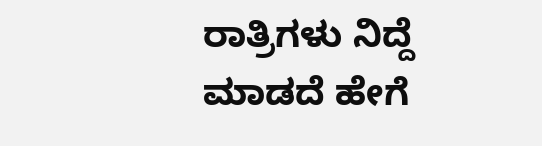ರಾತ್ರಿಗಳು ನಿದ್ದೆ ಮಾಡದೆ ಹೇಗೆ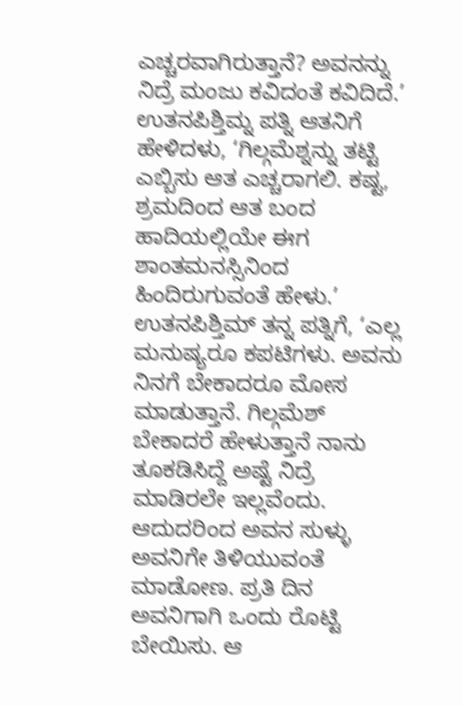ಎಚ್ಚರವಾಗಿರುತ್ತಾನೆ? ಅವನನ್ನು ನಿದ್ರೆ ಮಂಜು ಕವಿದಂತೆ ಕವಿದಿದೆ.’
ಉತನಪಿಶ್ತಿಮ್ನ ಪತ್ನಿ ಆತನಿಗೆ ಹೇಳಿದಳು, ‘ಗಿಲ್ಗಮೆಶ್ನನ್ನು ತಟ್ಟಿ ಎಬ್ಬಿಸು ಆತ ಎಚ್ಚರಾಗಲಿ. ಕಷ್ಟ, ಶ್ರಮದಿಂದ ಆತ ಬಂದ ಹಾದಿಯಲ್ಲಿಯೇ ಈಗ ಶಾಂತಮನಸ್ಸಿನಿಂದ ಹಿಂದಿರುಗುವಂತೆ ಹೇಳು.’
ಉತನಪಿಶ್ತಿಮ್ ತನ್ನ ಪತ್ನಿಗೆ, ‘ಎಲ್ಲ ಮನುಷ್ಯರೂ ಕಪಟಿಗಳು. ಅವನು ನಿನಗೆ ಬೇಕಾದರೂ ಮೋಸ ಮಾಡುತ್ತಾನೆ. ಗಿಲ್ಗಮೆಶ್ ಬೇಕಾದರೆ ಹೇಳುತ್ತಾನೆ ನಾನು ತೂಕಡಿಸಿದ್ದೆ ಅಷ್ಟೆ ನಿದ್ರೆ ಮಾಡಿರಲೇ ಇಲ್ಲವೆಂದು. ಆದುದರಿಂದ ಅವನ ಸುಳ್ಳು ಅವನಿಗೇ ತಿಳಿಯುವಂತೆ ಮಾಡೋಣ. ಪ್ರತಿ ದಿನ ಅವನಿಗಾಗಿ ಒಂದು ರೊಟ್ಟಿ ಬೇಯಿಸು. ಆ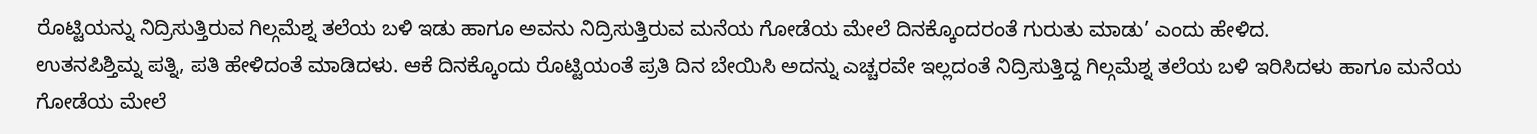ರೊಟ್ಟಿಯನ್ನು ನಿದ್ರಿಸುತ್ತಿರುವ ಗಿಲ್ಗಮೆಶ್ನ ತಲೆಯ ಬಳಿ ಇಡು ಹಾಗೂ ಅವನು ನಿದ್ರಿಸುತ್ತಿರುವ ಮನೆಯ ಗೋಡೆಯ ಮೇಲೆ ದಿನಕ್ಕೊಂದರಂತೆ ಗುರುತು ಮಾಡು’ ಎಂದು ಹೇಳಿದ.
ಉತನಪಿಶ್ತಿಮ್ನ ಪತ್ನಿ, ಪತಿ ಹೇಳಿದಂತೆ ಮಾಡಿದಳು. ಆಕೆ ದಿನಕ್ಕೊಂದು ರೊಟ್ಟಿಯಂತೆ ಪ್ರತಿ ದಿನ ಬೇಯಿಸಿ ಅದನ್ನು ಎಚ್ಚರವೇ ಇಲ್ಲದಂತೆ ನಿದ್ರಿಸುತ್ತಿದ್ದ ಗಿಲ್ಗಮೆಶ್ನ ತಲೆಯ ಬಳಿ ಇರಿಸಿದಳು ಹಾಗೂ ಮನೆಯ ಗೋಡೆಯ ಮೇಲೆ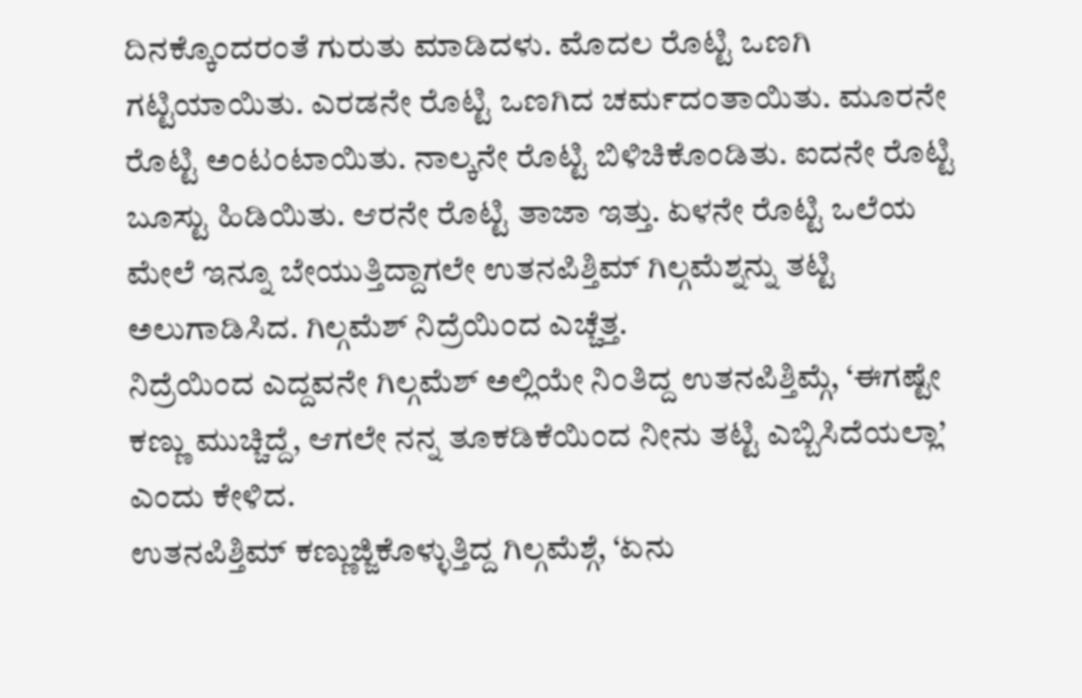ದಿನಕ್ಕೊಂದರಂತೆ ಗುರುತು ಮಾಡಿದಳು. ಮೊದಲ ರೊಟ್ಟಿ ಒಣಗಿ ಗಟ್ಟಿಯಾಯಿತು. ಎರಡನೇ ರೊಟ್ಟಿ ಒಣಗಿದ ಚರ್ಮದಂತಾಯಿತು. ಮೂರನೇ ರೊಟ್ಟಿ ಅಂಟಂಟಾಯಿತು. ನಾಲ್ಕನೇ ರೊಟ್ಟಿ ಬಿಳಿಚಿಕೊಂಡಿತು. ಐದನೇ ರೊಟ್ಟಿ ಬೂಸ್ಟು ಹಿಡಿಯಿತು. ಆರನೇ ರೊಟ್ಟಿ ತಾಜಾ ಇತ್ತು. ಏಳನೇ ರೊಟ್ಟಿ ಒಲೆಯ ಮೇಲೆ ಇನ್ನೂ ಬೇಯುತ್ತಿದ್ದಾಗಲೇ ಉತನಪಿಶ್ತಿಮ್ ಗಿಲ್ಗಮೆಶ್ನನ್ನು ತಟ್ಟಿ ಅಲುಗಾಡಿಸಿದ. ಗಿಲ್ಗಮೆಶ್ ನಿದ್ರೆಯಿಂದ ಎಚ್ಚೆತ್ತ.
ನಿದ್ರೆಯಿಂದ ಎದ್ದವನೇ ಗಿಲ್ಗಮೆಶ್ ಅಲ್ಲಿಯೇ ನಿಂತಿದ್ದ ಉತನಪಿಶ್ತಿಮ್ಗೆ, ‘ಈಗಷ್ಟೇ ಕಣ್ಣು ಮುಚ್ಚಿದ್ದೆ, ಆಗಲೇ ನನ್ನ ತೂಕಡಿಕೆಯಿಂದ ನೀನು ತಟ್ಟಿ ಎಬ್ಬಿಸಿದೆಯಲ್ಲಾ’ ಎಂದು ಕೇಳಿದ.
ಉತನಪಿಶ್ತಿಮ್ ಕಣ್ಣುಜ್ಜಿಕೊಳ್ಳುತ್ತಿದ್ದ ಗಿಲ್ಗಮೆಶ್ಗೆ, ‘ಏನು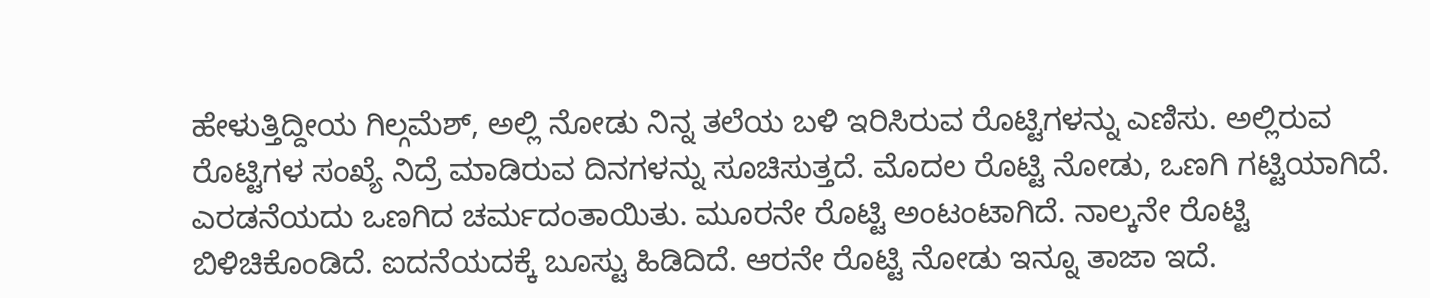ಹೇಳುತ್ತಿದ್ದೀಯ ಗಿಲ್ಗಮೆಶ್, ಅಲ್ಲಿ ನೋಡು ನಿನ್ನ ತಲೆಯ ಬಳಿ ಇರಿಸಿರುವ ರೊಟ್ಟಿಗಳನ್ನು ಎಣಿಸು. ಅಲ್ಲಿರುವ ರೊಟ್ಟಿಗಳ ಸಂಖ್ಯೆ ನಿದ್ರೆ ಮಾಡಿರುವ ದಿನಗಳನ್ನು ಸೂಚಿಸುತ್ತದೆ. ಮೊದಲ ರೊಟ್ಟಿ ನೋಡು, ಒಣಗಿ ಗಟ್ಟಿಯಾಗಿದೆ. ಎರಡನೆಯದು ಒಣಗಿದ ಚರ್ಮದಂತಾಯಿತು. ಮೂರನೇ ರೊಟ್ಟಿ ಅಂಟಂಟಾಗಿದೆ. ನಾಲ್ಕನೇ ರೊಟ್ಟಿ ಬಿಳಿಚಿಕೊಂಡಿದೆ. ಐದನೆಯದಕ್ಕೆ ಬೂಸ್ಟು ಹಿಡಿದಿದೆ. ಆರನೇ ರೊಟ್ಟಿ ನೋಡು ಇನ್ನೂ ತಾಜಾ ಇದೆ.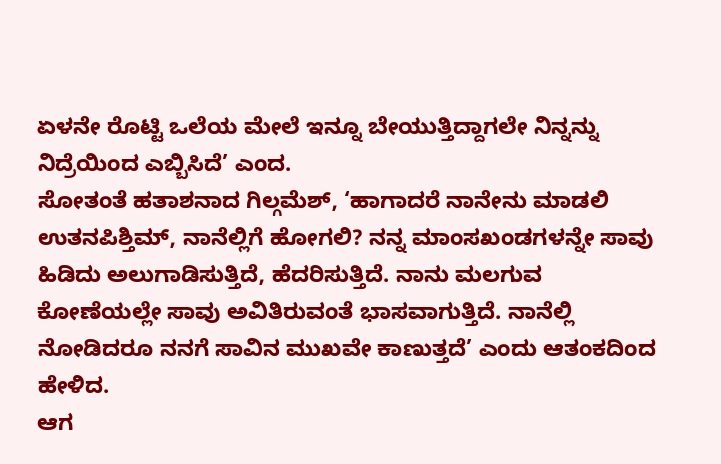ಏಳನೇ ರೊಟ್ಟಿ ಒಲೆಯ ಮೇಲೆ ಇನ್ನೂ ಬೇಯುತ್ತಿದ್ದಾಗಲೇ ನಿನ್ನನ್ನು ನಿದ್ರೆಯಿಂದ ಎಬ್ಬಿಸಿದೆ’ ಎಂದ.
ಸೋತಂತೆ ಹತಾಶನಾದ ಗಿಲ್ಗಮೆಶ್, ‘ಹಾಗಾದರೆ ನಾನೇನು ಮಾಡಲಿ ಉತನಪಿಶ್ತಿಮ್, ನಾನೆಲ್ಲಿಗೆ ಹೋಗಲಿ? ನನ್ನ ಮಾಂಸಖಂಡಗಳನ್ನೇ ಸಾವು ಹಿಡಿದು ಅಲುಗಾಡಿಸುತ್ತಿದೆ, ಹೆದರಿಸುತ್ತಿದೆ. ನಾನು ಮಲಗುವ ಕೋಣೆಯಲ್ಲೇ ಸಾವು ಅವಿತಿರುವಂತೆ ಭಾಸವಾಗುತ್ತಿದೆ. ನಾನೆಲ್ಲಿ ನೋಡಿದರೂ ನನಗೆ ಸಾವಿನ ಮುಖವೇ ಕಾಣುತ್ತದೆ’ ಎಂದು ಆತಂಕದಿಂದ ಹೇಳಿದ.
ಆಗ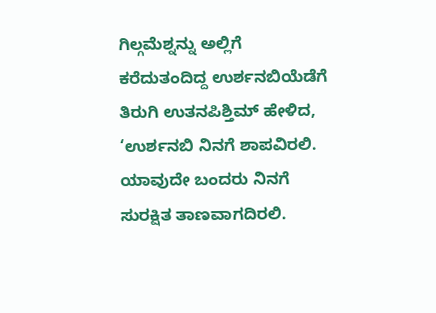ಗಿಲ್ಗಮೆಶ್ನನ್ನು ಅಲ್ಲಿಗೆ ಕರೆದುತಂದಿದ್ದ ಉರ್ಶನಬಿಯೆಡೆಗೆ ತಿರುಗಿ ಉತನಪಿಶ್ತಿಮ್ ಹೇಳಿದ, ‘ಉರ್ಶನಬಿ ನಿನಗೆ ಶಾಪವಿರಲಿ. ಯಾವುದೇ ಬಂದರು ನಿನಗೆ ಸುರಕ್ಷಿತ ತಾಣವಾಗದಿರಲಿ.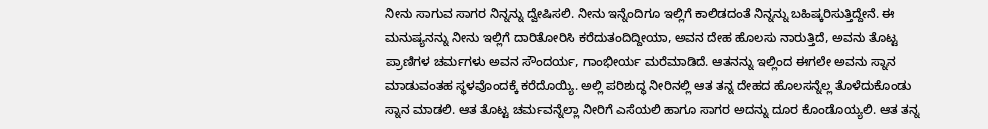ನೀನು ಸಾಗುವ ಸಾಗರ ನಿನ್ನನ್ನು ದ್ವೇಷಿಸಲಿ. ನೀನು ಇನ್ನೆಂದಿಗೂ ಇಲ್ಲಿಗೆ ಕಾಲಿಡದಂತೆ ನಿನ್ನನ್ನು ಬಹಿಷ್ಕರಿಸುತ್ತಿದ್ದೇನೆ. ಈ ಮನುಷ್ಯನನ್ನು ನೀನು ಇಲ್ಲಿಗೆ ದಾರಿತೋರಿಸಿ ಕರೆದುತಂದಿದ್ದೀಯಾ, ಅವನ ದೇಹ ಹೊಲಸು ನಾರುತ್ತಿದೆ, ಅವನು ತೊಟ್ಟ ಪ್ರಾಣಿಗಳ ಚರ್ಮಗಳು ಅವನ ಸೌಂದರ್ಯ, ಗಾಂಭೀರ್ಯ ಮರೆಮಾಡಿದೆ. ಆತನನ್ನು ಇಲ್ಲಿಂದ ಈಗಲೇ ಅವನು ಸ್ನಾನ ಮಾಡುವಂತಹ ಸ್ಥಳವೊಂದಕ್ಕೆ ಕರೆದೊಯ್ಯಿ. ಅಲ್ಲಿ ಪರಿಶುದ್ಧ ನೀರಿನಲ್ಲಿ ಆತ ತನ್ನ ದೇಹದ ಹೊಲಸನ್ನೆಲ್ಲ ತೊಳೆದುಕೊಂಡು ಸ್ನಾನ ಮಾಡಲಿ. ಆತ ತೊಟ್ಟ ಚರ್ಮವನ್ನೆಲ್ಲಾ ನೀರಿಗೆ ಎಸೆಯಲಿ ಹಾಗೂ ಸಾಗರ ಅದನ್ನು ದೂರ ಕೊಂಡೊಯ್ಯಲಿ. ಆತ ತನ್ನ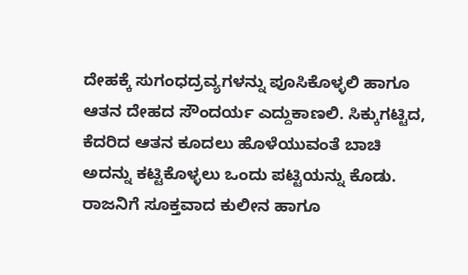ದೇಹಕ್ಕೆ ಸುಗಂಧದ್ರವ್ಯಗಳನ್ನು ಪೂಸಿಕೊಳ್ಳಲಿ ಹಾಗೂ ಆತನ ದೇಹದ ಸೌಂದರ್ಯ ಎದ್ದುಕಾಣಲಿ. ಸಿಕ್ಕುಗಟ್ಟಿದ, ಕೆದರಿದ ಆತನ ಕೂದಲು ಹೊಳೆಯುವಂತೆ ಬಾಚಿ ಅದನ್ನು ಕಟ್ಟಿಕೊಳ್ಳಲು ಒಂದು ಪಟ್ಟಿಯನ್ನು ಕೊಡು. ರಾಜನಿಗೆ ಸೂಕ್ತವಾದ ಕುಲೀನ ಹಾಗೂ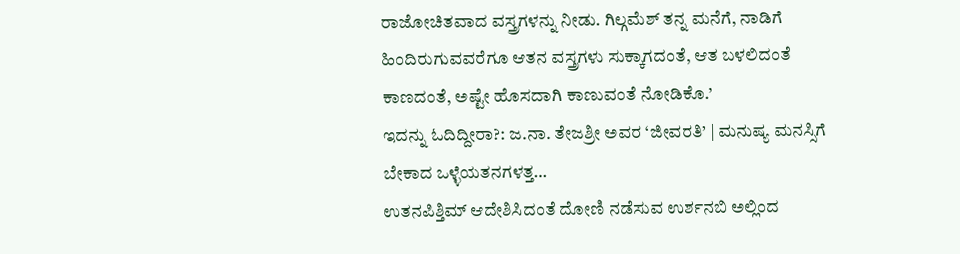ರಾಜೋಚಿತವಾದ ವಸ್ತ್ರಗಳನ್ನು ನೀಡು. ಗಿಲ್ಗಮೆಶ್ ತನ್ನ ಮನೆಗೆ, ನಾಡಿಗೆ ಹಿಂದಿರುಗುವವರೆಗೂ ಆತನ ವಸ್ತ್ರಗಳು ಸುಕ್ಕಾಗದಂತೆ, ಆತ ಬಳಲಿದಂತೆ ಕಾಣದಂತೆ, ಅಷ್ಟೇ ಹೊಸದಾಗಿ ಕಾಣುವಂತೆ ನೋಡಿಕೊ.’
ಇದನ್ನು ಓದಿದ್ದೀರಾ?: ಜ.ನಾ. ತೇಜಶ್ರೀ ಅವರ ‘ಜೀವರತಿ’ | ಮನುಷ್ಯ ಮನಸ್ಸಿಗೆ ಬೇಕಾದ ಒಳ್ಳೆಯತನಗಳತ್ತ…
ಉತನಪಿಶ್ತಿಮ್ ಆದೇಶಿಸಿದಂತೆ ದೋಣಿ ನಡೆಸುವ ಉರ್ಶನಬಿ ಅಲ್ಲಿಂದ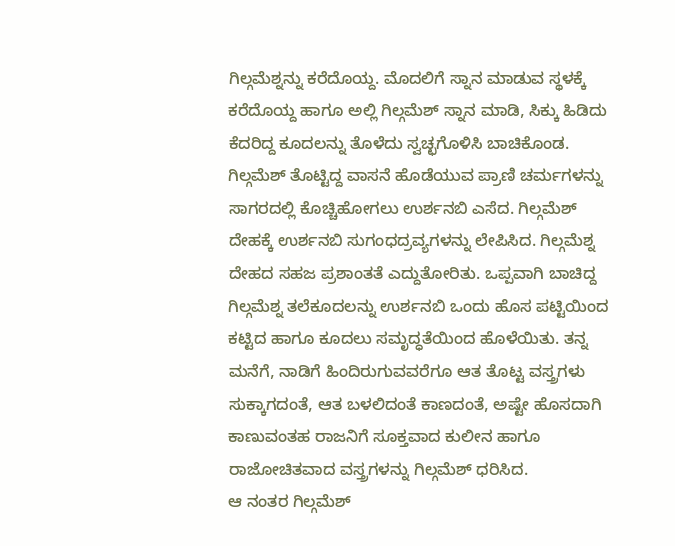ಗಿಲ್ಗಮೆಶ್ನನ್ನು ಕರೆದೊಯ್ದ. ಮೊದಲಿಗೆ ಸ್ನಾನ ಮಾಡುವ ಸ್ಥಳಕ್ಕೆ ಕರೆದೊಯ್ದ ಹಾಗೂ ಅಲ್ಲಿ ಗಿಲ್ಗಮೆಶ್ ಸ್ನಾನ ಮಾಡಿ, ಸಿಕ್ಕು ಹಿಡಿದು ಕೆದರಿದ್ದ ಕೂದಲನ್ನು ತೊಳೆದು ಸ್ವಚ್ಛಗೊಳಿಸಿ ಬಾಚಿಕೊಂಡ. ಗಿಲ್ಗಮೆಶ್ ತೊಟ್ಟಿದ್ದ ವಾಸನೆ ಹೊಡೆಯುವ ಪ್ರಾಣಿ ಚರ್ಮಗಳನ್ನು ಸಾಗರದಲ್ಲಿ ಕೊಚ್ಚಿಹೋಗಲು ಉರ್ಶನಬಿ ಎಸೆದ. ಗಿಲ್ಗಮೆಶ್ ದೇಹಕ್ಕೆ ಉರ್ಶನಬಿ ಸುಗಂಧದ್ರವ್ಯಗಳನ್ನು ಲೇಪಿಸಿದ. ಗಿಲ್ಗಮೆಶ್ನ ದೇಹದ ಸಹಜ ಪ್ರಶಾಂತತೆ ಎದ್ದುತೋರಿತು. ಒಪ್ಪವಾಗಿ ಬಾಚಿದ್ದ ಗಿಲ್ಗಮೆಶ್ನ ತಲೆಕೂದಲನ್ನು ಉರ್ಶನಬಿ ಒಂದು ಹೊಸ ಪಟ್ಟಿಯಿಂದ ಕಟ್ಟಿದ ಹಾಗೂ ಕೂದಲು ಸಮೃದ್ಧತೆಯಿಂದ ಹೊಳೆಯಿತು. ತನ್ನ ಮನೆಗೆ, ನಾಡಿಗೆ ಹಿಂದಿರುಗುವವರೆಗೂ ಆತ ತೊಟ್ಟ ವಸ್ತ್ರಗಳು ಸುಕ್ಕಾಗದಂತೆ, ಆತ ಬಳಲಿದಂತೆ ಕಾಣದಂತೆ, ಅಷ್ಟೇ ಹೊಸದಾಗಿ ಕಾಣುವಂತಹ ರಾಜನಿಗೆ ಸೂಕ್ತವಾದ ಕುಲೀನ ಹಾಗೂ ರಾಜೋಚಿತವಾದ ವಸ್ತ್ರಗಳನ್ನು ಗಿಲ್ಗಮೆಶ್ ಧರಿಸಿದ.
ಆ ನಂತರ ಗಿಲ್ಗಮೆಶ್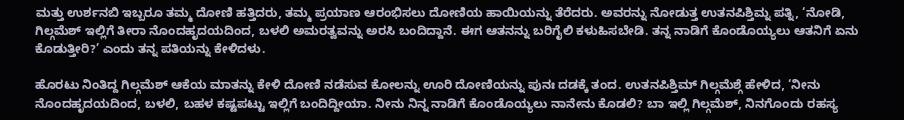ಮತ್ತು ಉರ್ಶನಬಿ ಇಬ್ಬರೂ ತಮ್ಮ ದೋಣಿ ಹತ್ತಿದರು, ತಮ್ಮ ಪ್ರಯಾಣ ಆರಂಭಿಸಲು ದೋಣಿಯ ಹಾಯಿಯನ್ನು ತೆರೆದರು. ಅವರನ್ನು ನೋಡುತ್ತ ಉತನಪಿಶ್ತಿಮ್ನ ಪತ್ನಿ, ‘ನೋಡಿ, ಗಿಲ್ಗಮೆಶ್ ಇಲ್ಲಿಗೆ ತೀರಾ ನೊಂದಹೃದಯದಿಂದ, ಬಳಲಿ ಅಮರತ್ವವನ್ನು ಅರಸಿ ಬಂದಿದ್ದಾನೆ. ಈಗ ಆತನನ್ನು ಬರಿಗೈಲಿ ಕಳುಹಿಸಬೇಡಿ. ತನ್ನ ನಾಡಿಗೆ ಕೊಂಡೊಯ್ಯಲು ಆತನಿಗೆ ಏನು ಕೊಡುತ್ತೀರಿ?’ ಎಂದು ತನ್ನ ಪತಿಯನ್ನು ಕೇಳಿದಳು.

ಹೊರಟು ನಿಂತಿದ್ದ ಗಿಲ್ಗಮೆಶ್ ಆಕೆಯ ಮಾತನ್ನು ಕೇಳಿ ದೋಣಿ ನಡೆಸುವ ಕೋಲನ್ನು ಊರಿ ದೋಣಿಯನ್ನು ಪುನಃ ದಡಕ್ಕೆ ತಂದ. ಉತನಪಿಶ್ತಿಮ್ ಗಿಲ್ಗಮೆಶ್ಗೆ ಹೇಳಿದ, ‘ನೀನು ನೊಂದಹೃದಯದಿಂದ, ಬಳಲಿ, ಬಹಳ ಕಷ್ಟಪಟ್ಟು ಇಲ್ಲಿಗೆ ಬಂದಿದ್ದೀಯಾ. ನೀನು ನಿನ್ನ ನಾಡಿಗೆ ಕೊಂಡೊಯ್ಯಲು ನಾನೇನು ಕೊಡಲಿ? ಬಾ ಇಲ್ಲಿ ಗಿಲ್ಗಮೆಶ್, ನಿನಗೊಂದು ರಹಸ್ಯ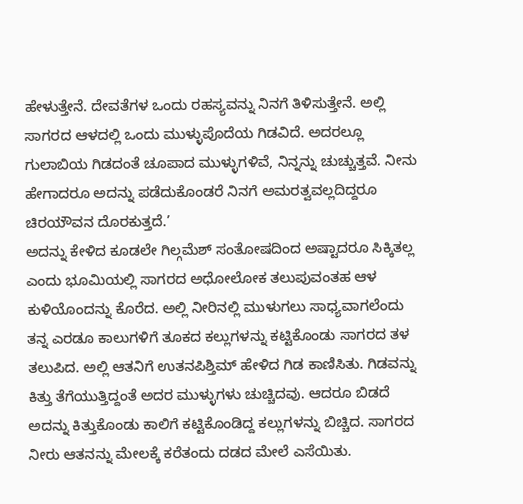ಹೇಳುತ್ತೇನೆ. ದೇವತೆಗಳ ಒಂದು ರಹಸ್ಯವನ್ನು ನಿನಗೆ ತಿಳಿಸುತ್ತೇನೆ. ಅಲ್ಲಿ ಸಾಗರದ ಆಳದಲ್ಲಿ ಒಂದು ಮುಳ್ಳುಪೊದೆಯ ಗಿಡವಿದೆ. ಅದರಲ್ಲೂ ಗುಲಾಬಿಯ ಗಿಡದಂತೆ ಚೂಪಾದ ಮುಳ್ಳುಗಳಿವೆ, ನಿನ್ನನ್ನು ಚುಚ್ಚುತ್ತವೆ. ನೀನು ಹೇಗಾದರೂ ಅದನ್ನು ಪಡೆದುಕೊಂಡರೆ ನಿನಗೆ ಅಮರತ್ವವಲ್ಲದಿದ್ದರೂ ಚಿರಯೌವನ ದೊರಕುತ್ತದೆ.’
ಅದನ್ನು ಕೇಳಿದ ಕೂಡಲೇ ಗಿಲ್ಗಮೆಶ್ ಸಂತೋಷದಿಂದ ಅಷ್ಟಾದರೂ ಸಿಕ್ಕಿತಲ್ಲ ಎಂದು ಭೂಮಿಯಲ್ಲಿ ಸಾಗರದ ಅಧೋಲೋಕ ತಲುಪುವಂತಹ ಆಳ ಕುಳಿಯೊಂದನ್ನು ಕೊರೆದ. ಅಲ್ಲಿ ನೀರಿನಲ್ಲಿ ಮುಳುಗಲು ಸಾಧ್ಯವಾಗಲೆಂದು ತನ್ನ ಎರಡೂ ಕಾಲುಗಳಿಗೆ ತೂಕದ ಕಲ್ಲುಗಳನ್ನು ಕಟ್ಟಿಕೊಂಡು ಸಾಗರದ ತಳ ತಲುಪಿದ. ಅಲ್ಲಿ ಆತನಿಗೆ ಉತನಪಿಶ್ತಿಮ್ ಹೇಳಿದ ಗಿಡ ಕಾಣಿಸಿತು. ಗಿಡವನ್ನು ಕಿತ್ತು ತೆಗೆಯುತ್ತಿದ್ದಂತೆ ಅದರ ಮುಳ್ಳುಗಳು ಚುಚ್ಚಿದವು. ಆದರೂ ಬಿಡದೆ ಅದನ್ನು ಕಿತ್ತುಕೊಂಡು ಕಾಲಿಗೆ ಕಟ್ಟಿಕೊಂಡಿದ್ದ ಕಲ್ಲುಗಳನ್ನು ಬಿಚ್ಚಿದ. ಸಾಗರದ ನೀರು ಆತನನ್ನು ಮೇಲಕ್ಕೆ ಕರೆತಂದು ದಡದ ಮೇಲೆ ಎಸೆಯಿತು.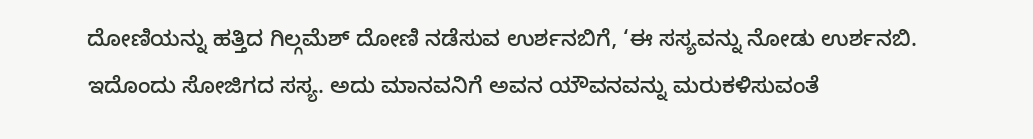ದೋಣಿಯನ್ನು ಹತ್ತಿದ ಗಿಲ್ಗಮೆಶ್ ದೋಣಿ ನಡೆಸುವ ಉರ್ಶನಬಿಗೆ, ‘ಈ ಸಸ್ಯವನ್ನು ನೋಡು ಉರ್ಶನಬಿ. ಇದೊಂದು ಸೋಜಿಗದ ಸಸ್ಯ. ಅದು ಮಾನವನಿಗೆ ಅವನ ಯೌವನವನ್ನು ಮರುಕಳಿಸುವಂತೆ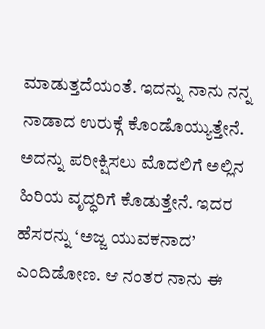ಮಾಡುತ್ತದೆಯಂತೆ. ಇದನ್ನು ನಾನು ನನ್ನ ನಾಡಾದ ಉರುಕ್ಗೆ ಕೊಂಡೊಯ್ಯುತ್ತೇನೆ. ಅದನ್ನು ಪರೀಕ್ಷಿಸಲು ಮೊದಲಿಗೆ ಅಲ್ಲಿನ ಹಿರಿಯ ವೃದ್ಧರಿಗೆ ಕೊಡುತ್ತೇನೆ. ಇದರ ಹೆಸರನ್ನು ‘ಅಜ್ಜ ಯುವಕನಾದ’ ಎಂದಿಡೋಣ. ಆ ನಂತರ ನಾನು ಈ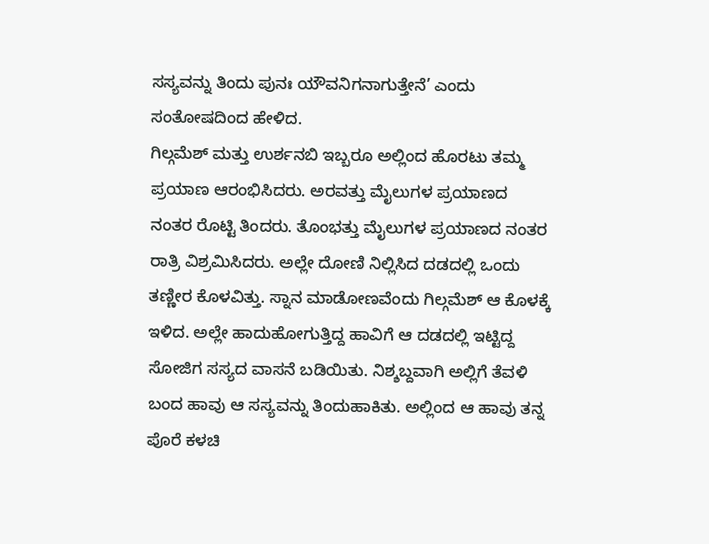ಸಸ್ಯವನ್ನು ತಿಂದು ಪುನಃ ಯೌವನಿಗನಾಗುತ್ತೇನೆ’ ಎಂದು ಸಂತೋಷದಿಂದ ಹೇಳಿದ.
ಗಿಲ್ಗಮೆಶ್ ಮತ್ತು ಉರ್ಶನಬಿ ಇಬ್ಬರೂ ಅಲ್ಲಿಂದ ಹೊರಟು ತಮ್ಮ ಪ್ರಯಾಣ ಆರಂಭಿಸಿದರು. ಅರವತ್ತು ಮೈಲುಗಳ ಪ್ರಯಾಣದ ನಂತರ ರೊಟ್ಟಿ ತಿಂದರು. ತೊಂಭತ್ತು ಮೈಲುಗಳ ಪ್ರಯಾಣದ ನಂತರ ರಾತ್ರಿ ವಿಶ್ರಮಿಸಿದರು. ಅಲ್ಲೇ ದೋಣಿ ನಿಲ್ಲಿಸಿದ ದಡದಲ್ಲಿ ಒಂದು ತಣ್ಣೀರ ಕೊಳವಿತ್ತು. ಸ್ನಾನ ಮಾಡೋಣವೆಂದು ಗಿಲ್ಗಮೆಶ್ ಆ ಕೊಳಕ್ಕೆ ಇಳಿದ. ಅಲ್ಲೇ ಹಾದುಹೋಗುತ್ತಿದ್ದ ಹಾವಿಗೆ ಆ ದಡದಲ್ಲಿ ಇಟ್ಟಿದ್ದ ಸೋಜಿಗ ಸಸ್ಯದ ವಾಸನೆ ಬಡಿಯಿತು. ನಿಶ್ಶಬ್ದವಾಗಿ ಅಲ್ಲಿಗೆ ತೆವಳಿ ಬಂದ ಹಾವು ಆ ಸಸ್ಯವನ್ನು ತಿಂದುಹಾಕಿತು. ಅಲ್ಲಿಂದ ಆ ಹಾವು ತನ್ನ ಪೊರೆ ಕಳಚಿ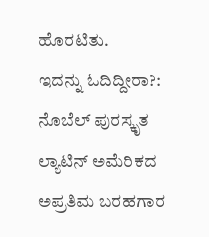ಹೊರಟಿತು.
ಇದನ್ನು ಓದಿದ್ದೀರಾ?: ನೊಬೆಲ್ ಪುರಸ್ಕೃತ ಲ್ಯಾಟಿನ್ ಅಮೆರಿಕದ ಅಪ್ರತಿಮ ಬರಹಗಾರ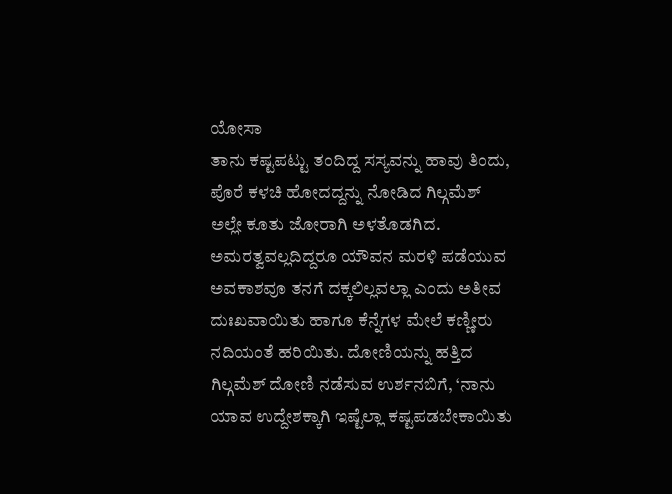ಯೋಸಾ
ತಾನು ಕಷ್ಟಪಟ್ಟು ತಂದಿದ್ದ ಸಸ್ಯವನ್ನು ಹಾವು ತಿಂದು, ಪೊರೆ ಕಳಚಿ ಹೋದದ್ದನ್ನು ನೋಡಿದ ಗಿಲ್ಗಮೆಶ್ ಅಲ್ಲೇ ಕೂತು ಜೋರಾಗಿ ಅಳತೊಡಗಿದ. ಅಮರತ್ವವಲ್ಲದಿದ್ದರೂ ಯೌವನ ಮರಳಿ ಪಡೆಯುವ ಅವಕಾಶವೂ ತನಗೆ ದಕ್ಕಲಿಲ್ಲವಲ್ಲಾ ಎಂದು ಅತೀವ ದುಃಖವಾಯಿತು ಹಾಗೂ ಕೆನ್ನೆಗಳ ಮೇಲೆ ಕಣ್ಣೀರು ನದಿಯಂತೆ ಹರಿಯಿತು. ದೋಣಿಯನ್ನು ಹತ್ತಿದ ಗಿಲ್ಗಮೆಶ್ ದೋಣಿ ನಡೆಸುವ ಉರ್ಶನಬಿಗೆ, ‘ನಾನು ಯಾವ ಉದ್ದೇಶಕ್ಕಾಗಿ ಇಷ್ಟೆಲ್ಲಾ ಕಷ್ಟಪಡಬೇಕಾಯಿತು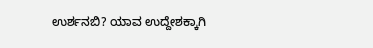ಉರ್ಶನಬಿ? ಯಾವ ಉದ್ದೇಶಕ್ಕಾಗಿ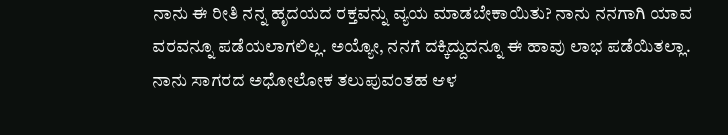ನಾನು ಈ ರೀತಿ ನನ್ನ ಹೃದಯದ ರಕ್ತವನ್ನು ವ್ಯಯ ಮಾಡಬೇಕಾಯಿತು? ನಾನು ನನಗಾಗಿ ಯಾವ ವರವನ್ನೂ ಪಡೆಯಲಾಗಲಿಲ್ಲ. ಅಯ್ಯೋ, ನನಗೆ ದಕ್ಕಿದ್ದುದನ್ನೂ ಈ ಹಾವು ಲಾಭ ಪಡೆಯಿತಲ್ಲಾ. ನಾನು ಸಾಗರದ ಅಧೋಲೋಕ ತಲುಪುವಂತಹ ಆಳ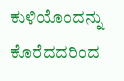ಕುಳಿಯೊಂದನ್ನು ಕೊರೆದದರಿಂದ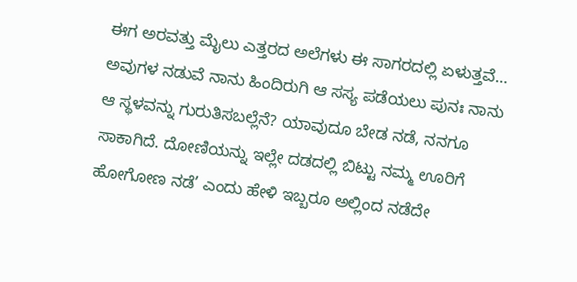ಈಗ ಅರವತ್ತು ಮೈಲು ಎತ್ತರದ ಅಲೆಗಳು ಈ ಸಾಗರದಲ್ಲಿ ಏಳುತ್ತವೆ… ಅವುಗಳ ನಡುವೆ ನಾನು ಹಿಂದಿರುಗಿ ಆ ಸಸ್ಯ ಪಡೆಯಲು ಪುನಃ ನಾನು ಆ ಸ್ಥಳವನ್ನು ಗುರುತಿಸಬಲ್ಲೆನೆ? ಯಾವುದೂ ಬೇಡ ನಡೆ, ನನಗೂ ಸಾಕಾಗಿದೆ. ದೋಣಿಯನ್ನು ಇಲ್ಲೇ ದಡದಲ್ಲಿ ಬಿಟ್ಟು ನಮ್ಮ ಊರಿಗೆ ಹೋಗೋಣ ನಡೆ’ ಎಂದು ಹೇಳಿ ಇಬ್ಬರೂ ಅಲ್ಲಿಂದ ನಡೆದೇ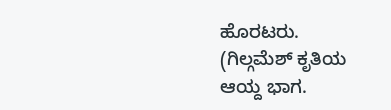ಹೊರಟರು.
(ಗಿಲ್ಗಮೆಶ್ ಕೃತಿಯ ಆಯ್ದ ಭಾಗ.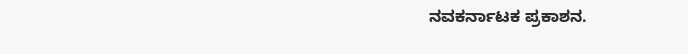ನವಕರ್ನಾಟಕ ಪ್ರಕಾಶನ.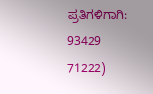ಪ್ರತಿಗಳಿಗಾಗಿ: 93429 71222)